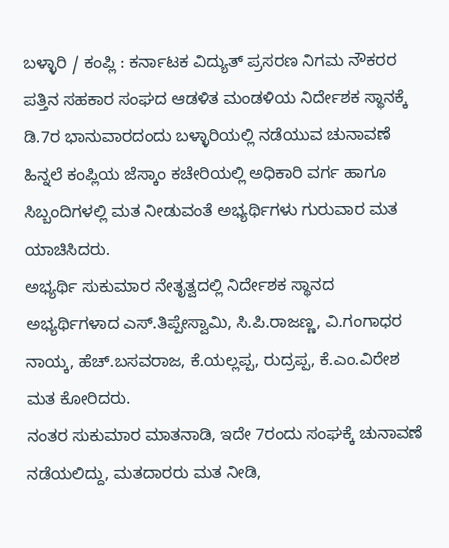ಬಳ್ಳಾರಿ / ಕಂಪ್ಲಿ : ಕರ್ನಾಟಕ ವಿದ್ಯುತ್ ಪ್ರಸರಣ ನಿಗಮ ನೌಕರರ ಪತ್ತಿನ ಸಹಕಾರ ಸಂಘದ ಆಡಳಿತ ಮಂಡಳಿಯ ನಿರ್ದೇಶಕ ಸ್ಥಾನಕ್ಕೆ ಡಿ.7ರ ಭಾನುವಾರದಂದು ಬಳ್ಳಾರಿಯಲ್ಲಿ ನಡೆಯುವ ಚುನಾವಣೆ ಹಿನ್ನಲೆ ಕಂಪ್ಲಿಯ ಜೆಸ್ಕಾಂ ಕಚೇರಿಯಲ್ಲಿ ಅಧಿಕಾರಿ ವರ್ಗ ಹಾಗೂ ಸಿಬ್ಬಂದಿಗಳಲ್ಲಿ ಮತ ನೀಡುವಂತೆ ಅಭ್ಯರ್ಥಿಗಳು ಗುರುವಾರ ಮತ ಯಾಚಿಸಿದರು.
ಅಭ್ಯರ್ಥಿ ಸುಕುಮಾರ ನೇತೃತ್ವದಲ್ಲಿ ನಿರ್ದೇಶಕ ಸ್ಥಾನದ ಅಭ್ಯರ್ಥಿಗಳಾದ ಎಸ್.ತಿಪ್ಪೇಸ್ವಾಮಿ, ಸಿ.ಪಿ.ರಾಜಣ್ಣ, ವಿ.ಗಂಗಾಧರ ನಾಯ್ಕ, ಹೆಚ್.ಬಸವರಾಜ, ಕೆ.ಯಲ್ಲಪ್ಪ, ರುದ್ರಪ್ಪ, ಕೆ.ಎಂ.ವಿರೇಶ ಮತ ಕೋರಿದರು.
ನಂತರ ಸುಕುಮಾರ ಮಾತನಾಡಿ, ಇದೇ 7ರಂದು ಸಂಘಕ್ಕೆ ಚುನಾವಣೆ ನಡೆಯಲಿದ್ದು, ಮತದಾರರು ಮತ ನೀಡಿ,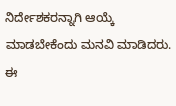ನಿರ್ದೇಶಕರನ್ನಾಗಿ ಆಯ್ಕೆ ಮಾಡಬೇಕೆಂದು ಮನವಿ ಮಾಡಿದರು.
ಈ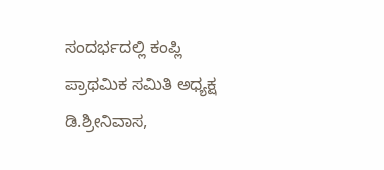ಸಂದರ್ಭದಲ್ಲಿ ಕಂಪ್ಲಿ ಪ್ರಾಥಮಿಕ ಸಮಿತಿ ಅಧ್ಯಕ್ಷ ಡಿ.ಶ್ರೀನಿವಾಸ,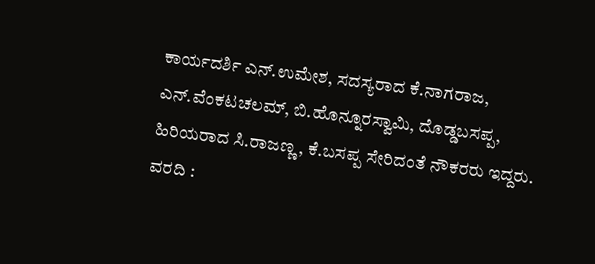ಕಾರ್ಯದರ್ಶಿ ಎನ್.ಉಮೇಶ, ಸದಸ್ಯರಾದ ಕೆ.ನಾಗರಾಜ, ಎನ್.ವೆಂಕಟಚಲಮ್, ಬಿ.ಹೊನ್ನೂರಸ್ವಾಮಿ, ದೊಡ್ಡಬಸಪ್ಪ, ಹಿರಿಯರಾದ ಸಿ.ರಾಜಣ್ಣ, ಕೆ.ಬಸಪ್ಪ ಸೇರಿದಂತೆ ನೌಕರರು ಇದ್ದರು.
ವರದಿ :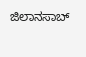ಜಿಲಾನಸಾಬ್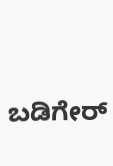ಬಡಿಗೇರ್